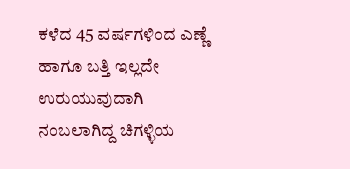ಕಳೆದ 45 ವರ್ಷಗಳಿಂದ ಎಣ್ಣೆ ಹಾಗೂ ಬತ್ತಿ ಇಲ್ಲದೇ ಉರುಯುವುದಾಗಿ ನಂಬಲಾಗಿದ್ದ ಚಿಗಳ್ಳಿಯ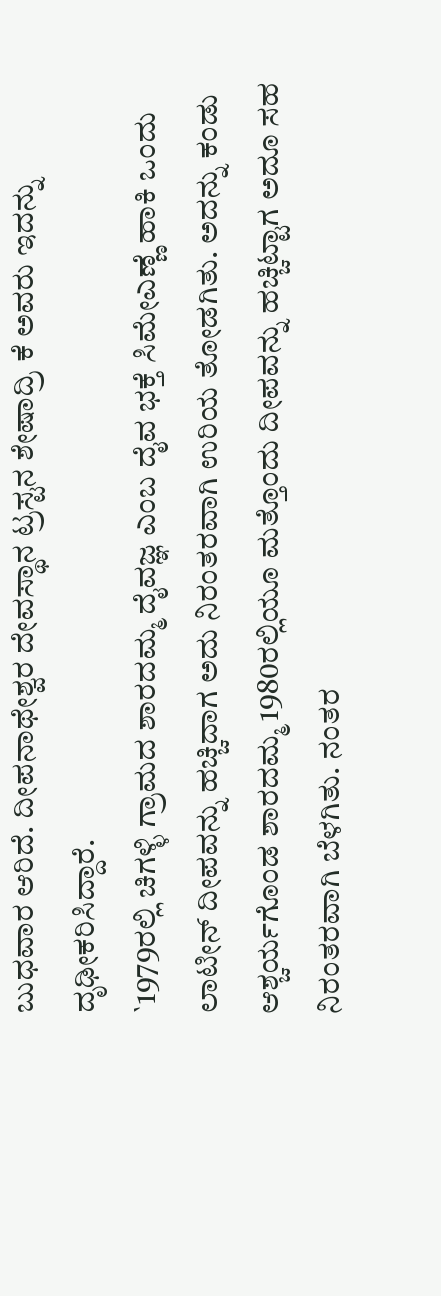ಬುಧವಾರ ಆರಿದೆ. ದೀಪನಾಥೇಶ್ವರ ದೇವಸ್ಥಾನ ಟ್ರಸ್ಟನ ಶೇಷಾದ್ರಿ ಕೆ ಅವರು ಇದನ್ನು ದೃಢೀಕರಿಸಿದ್ದಾರೆ.
`1979ರಲ್ಲಿ ಚಿಗಳ್ಳಿ ಗ್ರಾಮದ ಶಾರದಮ್ಮ ದೈವಜ್ಞ ಎಂಬ ದೈವ ಭಕ್ತೆ ಸಿಮೇಎಣ್ಣೆ ಹಾಕಿ ಒಂದು ಲಾಟೀನ್ ದೀಪವನ್ನು ಹಚ್ಚಿದಾಗ ಅದು ನಿರಂತರವಾಗಿ ಉರಿಯ ತೋಡಗಿತು. ಅದನ್ನು ಕಂಡು ಆಶ್ಚರ್ಯಗೊಂಡ ಶಾರದಮ್ಮ 1980ರಲ್ಲಿಯೂ ಮತ್ತೊಂದು ದೀಪವನ್ನು ಹಚ್ಚಿಟ್ಟಾಗ ಅದೂ ಸಹ ನಿರಂತರವಾಗಿ ಬೆಳಗಿತು. ನಂತರ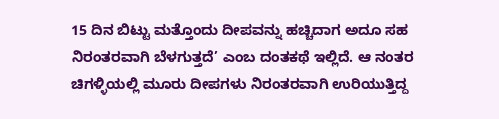15 ದಿನ ಬಿಟ್ಟು ಮತ್ತೊಂದು ದೀಪವನ್ನು ಹಚ್ಚಿದಾಗ ಅದೂ ಸಹ ನಿರಂತರವಾಗಿ ಬೆಳಗುತ್ತದೆ’ ಎಂಬ ದಂತಕಥೆ ಇಲ್ಲಿದೆ. ಆ ನಂತರ ಚಿಗಳ್ಳಿಯಲ್ಲಿ ಮೂರು ದೀಪಗಳು ನಿರಂತರವಾಗಿ ಉರಿಯುತ್ತಿದ್ದ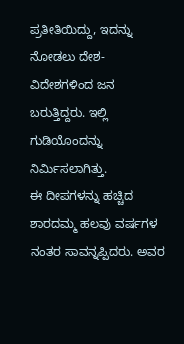ಪ್ರತೀತಿಯಿದ್ದು, ಇದನ್ನು ನೋಡಲು ದೇಶ-ವಿದೇಶಗಳಿಂದ ಜನ ಬರುತ್ತಿದ್ದರು. ಇಲ್ಲಿ ಗುಡಿಯೊಂದನ್ನು ನಿರ್ಮಿಸಲಾಗಿತ್ತು.
ಈ ದೀಪಗಳನ್ನು ಹಚ್ಚಿದ ಶಾರದಮ್ಮ ಹಲವು ವರ್ಷಗಳ ನಂತರ ಸಾವನ್ನಪ್ಪಿದರು. ಅವರ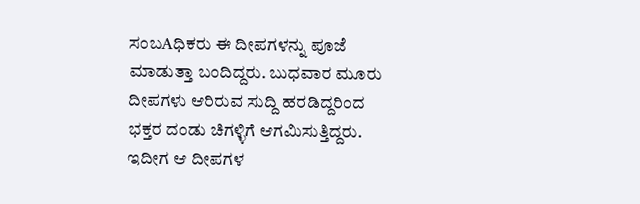ಸಂಬAಧಿಕರು ಈ ದೀಪಗಳನ್ನು ಪೂಜೆ ಮಾಡುತ್ತಾ ಬಂದಿದ್ದರು. ಬುಧವಾರ ಮೂರು ದೀಪಗಳು ಆರಿರುವ ಸುದ್ದಿ ಹರಡಿದ್ದರಿಂದ ಭಕ್ತರ ದಂಡು ಚಿಗಳ್ಳಿಗೆ ಆಗಮಿಸುತ್ತಿದ್ದರು. ಇದೀಗ ಆ ದೀಪಗಳ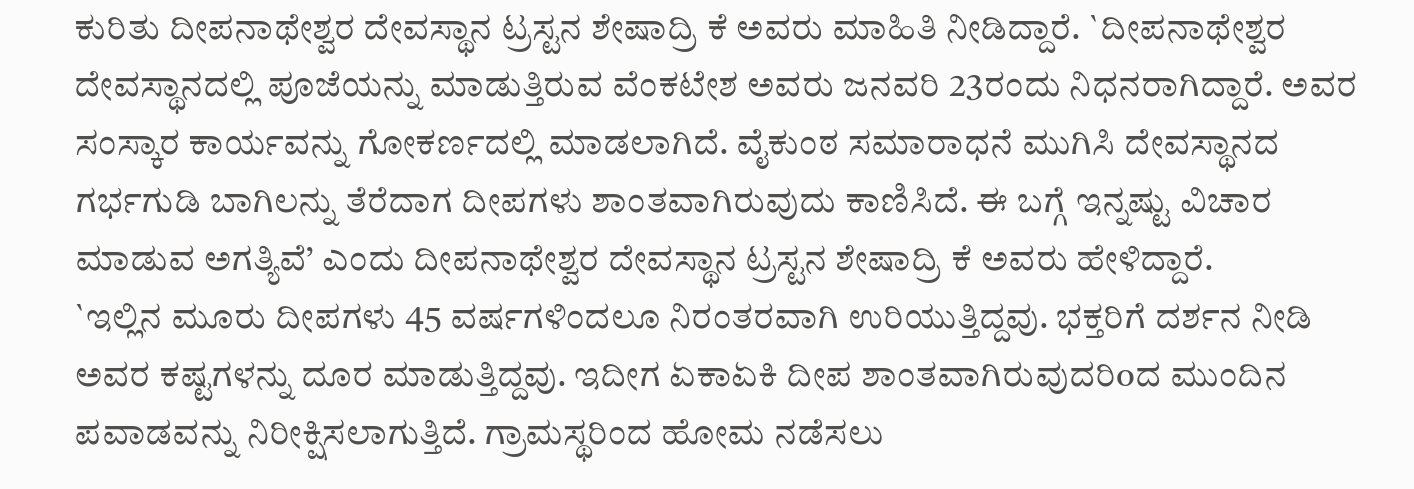ಕುರಿತು ದೀಪನಾಥೇಶ್ವರ ದೇವಸ್ಥಾನ ಟ್ರಸ್ಟನ ಶೇಷಾದ್ರಿ ಕೆ ಅವರು ಮಾಹಿತಿ ನೀಡಿದ್ದಾರೆ. `ದೀಪನಾಥೇಶ್ವರ ದೇವಸ್ಥಾನದಲ್ಲಿ ಪೂಜೆಯನ್ನು ಮಾಡುತ್ತಿರುವ ವೆಂಕಟೇಶ ಅವರು ಜನವರಿ 23ರಂದು ನಿಧನರಾಗಿದ್ದಾರೆ. ಅವರ ಸಂಸ್ಕಾರ ಕಾರ್ಯವನ್ನು ಗೋಕರ್ಣದಲ್ಲಿ ಮಾಡಲಾಗಿದೆ. ವೈಕುಂಠ ಸಮಾರಾಧನೆ ಮುಗಿಸಿ ದೇವಸ್ಥಾನದ ಗರ್ಭಗುಡಿ ಬಾಗಿಲನ್ನು ತೆರೆದಾಗ ದೀಪಗಳು ಶಾಂತವಾಗಿರುವುದು ಕಾಣಿಸಿದೆ. ಈ ಬಗ್ಗೆ ಇನ್ನಷ್ಟು ವಿಚಾರ ಮಾಡುವ ಅಗತ್ಯಿವೆ’ ಎಂದು ದೀಪನಾಥೇಶ್ವರ ದೇವಸ್ಥಾನ ಟ್ರಸ್ಟನ ಶೇಷಾದ್ರಿ ಕೆ ಅವರು ಹೇಳಿದ್ದಾರೆ.
`ಇಲ್ಲಿನ ಮೂರು ದೀಪಗಳು 45 ವರ್ಷಗಳಿಂದಲೂ ನಿರಂತರವಾಗಿ ಉರಿಯುತ್ತಿದ್ದವು. ಭಕ್ತರಿಗೆ ದರ್ಶನ ನೀಡಿ ಅವರ ಕಷ್ಟಗಳನ್ನು ದೂರ ಮಾಡುತ್ತಿದ್ದವು. ಇದೀಗ ಏಕಾಏಕಿ ದೀಪ ಶಾಂತವಾಗಿರುವುದರಿoದ ಮುಂದಿನ ಪವಾಡವನ್ನು ನಿರೀಕ್ಷಿಸಲಾಗುತ್ತಿದೆ. ಗ್ರಾಮಸ್ಥರಿಂದ ಹೋಮ ನಡೆಸಲು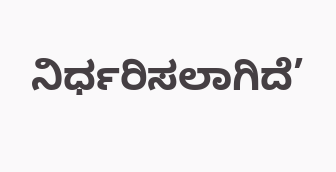ನಿರ್ಧರಿಸಲಾಗಿದೆ’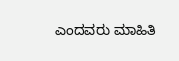ಎಂದವರು ಮಾಹಿತಿ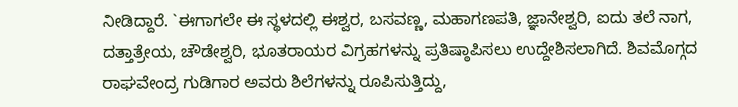ನೀಡಿದ್ದಾರೆ. `ಈಗಾಗಲೇ ಈ ಸ್ಥಳದಲ್ಲಿ ಈಶ್ವರ, ಬಸವಣ್ಣ, ಮಹಾಗಣಪತಿ, ಜ್ಞಾನೇಶ್ವರಿ, ಐದು ತಲೆ ನಾಗ, ದತ್ತಾತ್ರೇಯ, ಚೌಡೇಶ್ವರಿ, ಭೂತರಾಯರ ವಿಗ್ರಹಗಳನ್ನು ಪ್ರತಿಷ್ಠಾಪಿಸಲು ಉದ್ದೇಶಿಸಲಾಗಿದೆ. ಶಿವಮೊಗ್ಗದ ರಾಘವೇಂದ್ರ ಗುಡಿಗಾರ ಅವರು ಶಿಲೆಗಳನ್ನು ರೂಪಿಸುತ್ತಿದ್ದು,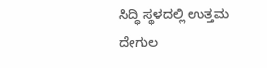ಸಿದ್ಧಿ ಸ್ಥಳದಲ್ಲಿ ಉತ್ತಮ ದೇಗುಲ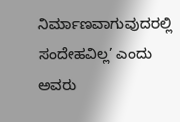ನಿರ್ಮಾಣವಾಗುವುದರಲ್ಲಿ ಸಂದೇಹವಿಲ್ಲ’ ಎಂದು ಅವರು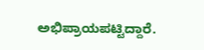ಅಭಿಪ್ರಾಯಪಟ್ಟಿದ್ದಾರೆ.